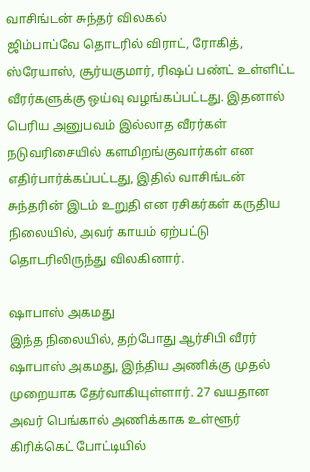வாசிங்டன் சுந்தர் விலகல்
ஜிம்பாப்வே தொடரில் விராட், ரோகித், ஸ்ரேயாஸ், சூர்யகுமார், ரிஷப் பண்ட் உள்ளிட்ட வீரர்களுக்கு ஒய்வு வழங்கப்பட்டது. இதனால் பெரிய அனுபவம் இல்லாத வீரர்கள் நடுவரிசையில் களமிறங்குவார்கள் என எதிர்பார்க்கப்பட்டது, இதில் வாசிங்டன் சுந்தரின் இடம் உறுதி என ரசிகர்கள் கருதிய நிலையில், அவர் காயம் ஏற்பட்டு தொடரிலிருந்து விலகினார்.

ஷாபாஸ் அகமது
இந்த நிலையில், தற்போது ஆர்சிபி வீரர் ஷாபாஸ் அகமது, இந்திய அணிக்கு முதல் முறையாக தேர்வாகியுள்ளார். 27 வயதான அவர் பெங்கால் அணிக்காக உள்ளூர் கிரிக்கெட் போட்டியில்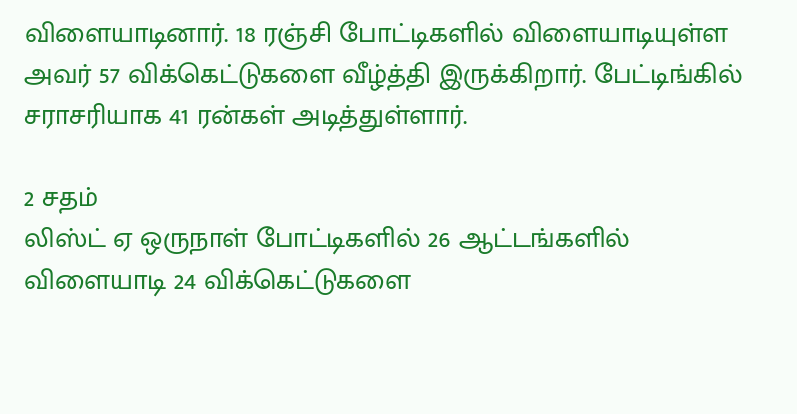விளையாடினார். 18 ரஞ்சி போட்டிகளில் விளையாடியுள்ள அவர் 57 விக்கெட்டுகளை வீழ்த்தி இருக்கிறார். பேட்டிங்கில் சராசரியாக 41 ரன்கள் அடித்துள்ளார்.

2 சதம்
லிஸ்ட் ஏ ஒருநாள் போட்டிகளில் 26 ஆட்டங்களில் விளையாடி 24 விக்கெட்டுகளை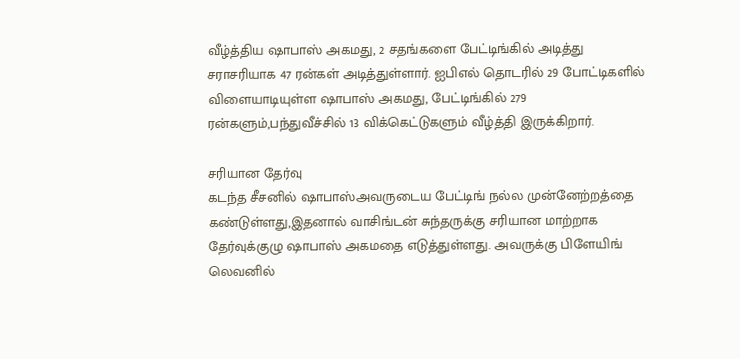வீழ்த்திய ஷாபாஸ் அகமது, 2 சதங்களை பேட்டிங்கில் அடித்து சராசரியாக 47 ரன்கள் அடித்துள்ளார். ஐபிஎல் தொடரில் 29 போட்டிகளில் விளையாடியுள்ள ஷாபாஸ் அகமது, பேட்டிங்கில் 279 ரன்களும்,பந்துவீச்சில் 13 விக்கெட்டுகளும் வீழ்த்தி இருக்கிறார்.

சரியான தேர்வு
கடந்த சீசனில் ஷாபாஸ்அவருடைய பேட்டிங் நல்ல முன்னேற்றத்தை கண்டுள்ளது,இதனால் வாசிங்டன் சுந்தருக்கு சரியான மாற்றாக தேர்வுக்குழு ஷாபாஸ் அகமதை எடுத்துள்ளது. அவருக்கு பிளேயிங் லெவனில்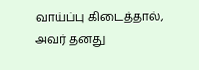வாய்ப்பு கிடைத்தால், அவர் தனது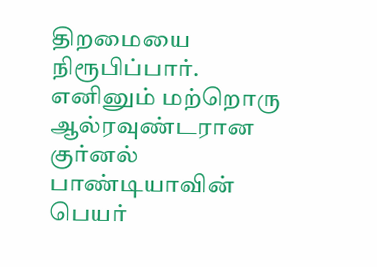திறமையை நிரூபிப்பார். எனினும் மற்றொரு ஆல்ரவுண்டரான குர்னல் பாண்டியாவின் பெயர்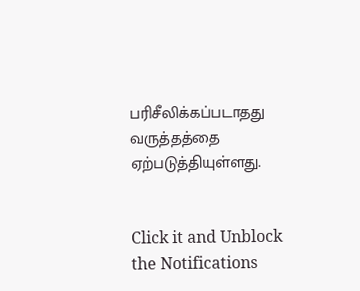பரிசீலிக்கப்படாதது வருத்தத்தை ஏற்படுத்தியுள்ளது.


Click it and Unblock the Notifications